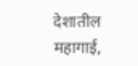देशातील महागाई,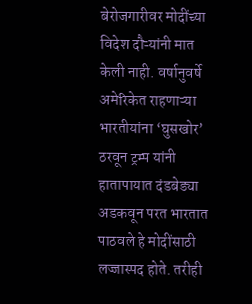बेरोजगारीवर मोदींच्या विदेश दौऱ्यांनी मात केली नाही. वर्षानुवर्षे अमेरिकेत राहणाऱ्या भारतीयांना ‘घुसखोर’ ठरवून ट्रम्प यांनी हातापायात दंडबेड्या अडकवून परत भारतात पाठवले हे मोदींसाठी लज्जास्पद होते. तरीही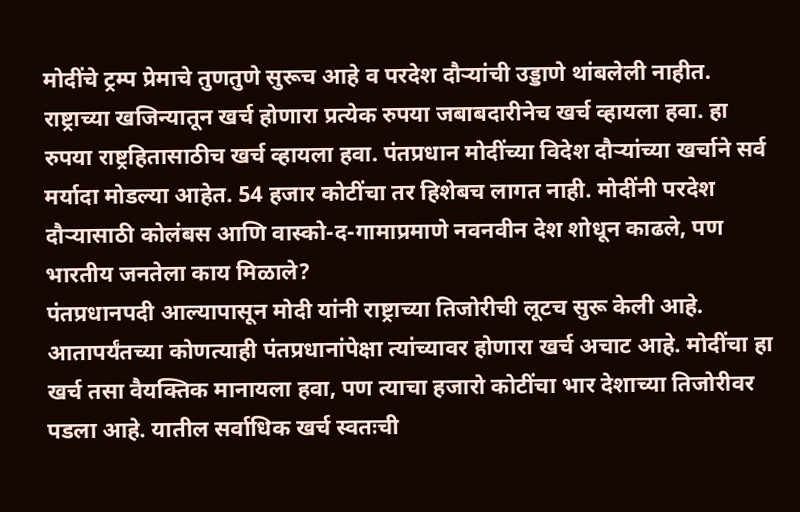मोदींचे ट्रम्प प्रेमाचे तुणतुणे सुरूच आहे व परदेश दौऱ्यांची उड्डाणे थांबलेली नाहीत. राष्ट्राच्या खजिन्यातून खर्च होणारा प्रत्येक रुपया जबाबदारीनेच खर्च व्हायला हवा. हा रुपया राष्ट्रहितासाठीच खर्च व्हायला हवा. पंतप्रधान मोदींच्या विदेश दौऱ्यांच्या खर्चाने सर्व मर्यादा मोडल्या आहेत. 54 हजार कोटींचा तर हिशेबच लागत नाही. मोदींनी परदेश दौऱ्यासाठी कोलंबस आणि वास्को-द-गामाप्रमाणे नवनवीन देश शोधून काढले, पण भारतीय जनतेला काय मिळाले?
पंतप्रधानपदी आल्यापासून मोदी यांनी राष्ट्राच्या तिजोरीची लूटच सुरू केली आहे. आतापर्यंतच्या कोणत्याही पंतप्रधानांपेक्षा त्यांच्यावर होणारा खर्च अचाट आहे. मोदींचा हा खर्च तसा वैयक्तिक मानायला हवा, पण त्याचा हजारो कोटींचा भार देशाच्या तिजोरीवर पडला आहे. यातील सर्वाधिक खर्च स्वतःची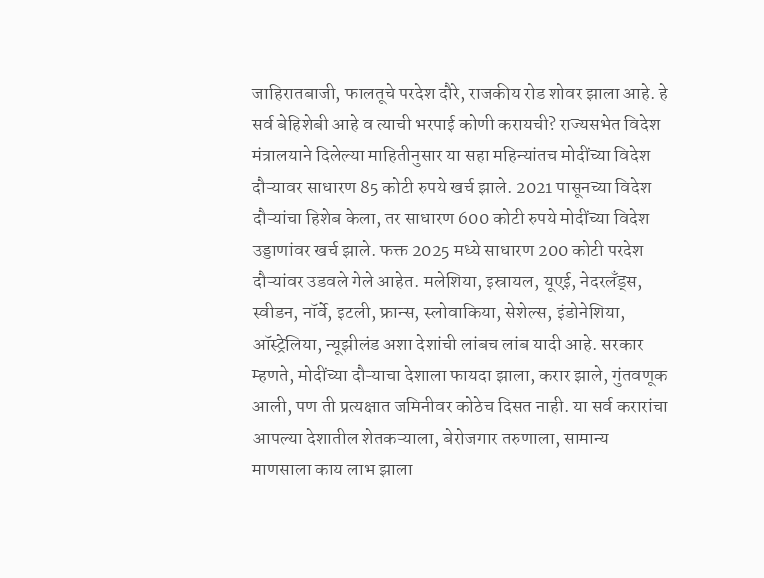जाहिरातबाजी, फालतूचे परदेश दौरे, राजकीय रोड शोवर झाला आहे. हे सर्व बेहिशेबी आहे व त्याची भरपाई कोणी करायची? राज्यसभेत विदेश मंत्रालयाने दिलेल्या माहितीनुसार या सहा महिन्यांतच मोदींच्या विदेश दौऱ्यावर साधारण 85 कोटी रुपये खर्च झाले. 2021 पासूनच्या विदेश दौऱ्यांचा हिशेब केला, तर साधारण 600 कोटी रुपये मोदींच्या विदेश उड्डाणांवर खर्च झाले. फक्त 2025 मध्ये साधारण 200 कोटी परदेश दौऱ्यांवर उडवले गेले आहेत. मलेशिया, इस्रायल, यूएई, नेदरलँड्स, स्वीडन, नॉर्वे, इटली, फ्रान्स, स्लोवाकिया, सेशेल्स, इंडोनेशिया, ऑस्ट्रेलिया, न्यूझीलंड अशा देशांची लांबच लांब यादी आहे. सरकार म्हणते, मोदींच्या दौऱ्याचा देशाला फायदा झाला, करार झाले, गुंतवणूक आली, पण ती प्रत्यक्षात जमिनीवर कोठेच दिसत नाही. या सर्व करारांचा आपल्या देशातील शेतकऱ्याला, बेरोजगार तरुणाला, सामान्य माणसाला काय लाभ झाला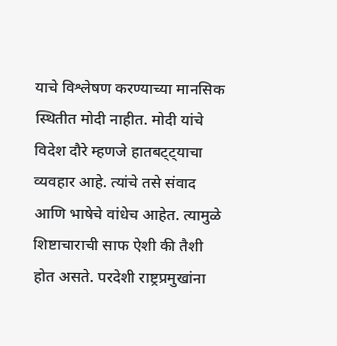याचे विश्लेषण करण्याच्या मानसिक स्थितीत मोदी नाहीत. मोदी यांचे विदेश दौरे म्हणजे हातबट्ट्याचा व्यवहार आहे. त्यांचे तसे संवाद आणि भाषेचे वांधेच आहेत. त्यामुळे शिष्टाचाराची साफ ऐशी की तैशी होत असते. परदेशी राष्ट्रप्रमुखांना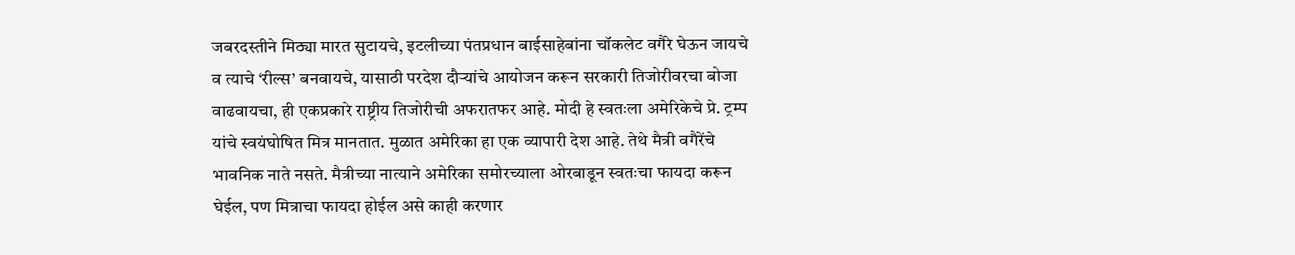जबरदस्तीने मिठ्या मारत सुटायचे, इटलीच्या पंतप्रधान बाईसाहेबांना चॉकलेट वगैरे घेऊन जायचे व त्याचे ‘रील्स’ बनवायचे, यासाठी परदेश दौऱ्यांचे आयोजन करून सरकारी तिजोरीवरचा बोजा वाढवायचा, ही एकप्रकारे राष्ट्रीय तिजोरीची अफरातफर आहे. मोदी हे स्वतःला अमेरिकेचे प्रे. ट्रम्प यांचे स्वयंघोषित मित्र मानतात. मुळात अमेरिका हा एक व्यापारी देश आहे. तेथे मैत्री वगैरेंचे भावनिक नाते नसते. मैत्रीच्या नात्याने अमेरिका समोरच्याला ओरबाडून स्वतःचा फायदा करून घेईल, पण मित्राचा फायदा होईल असे काही करणार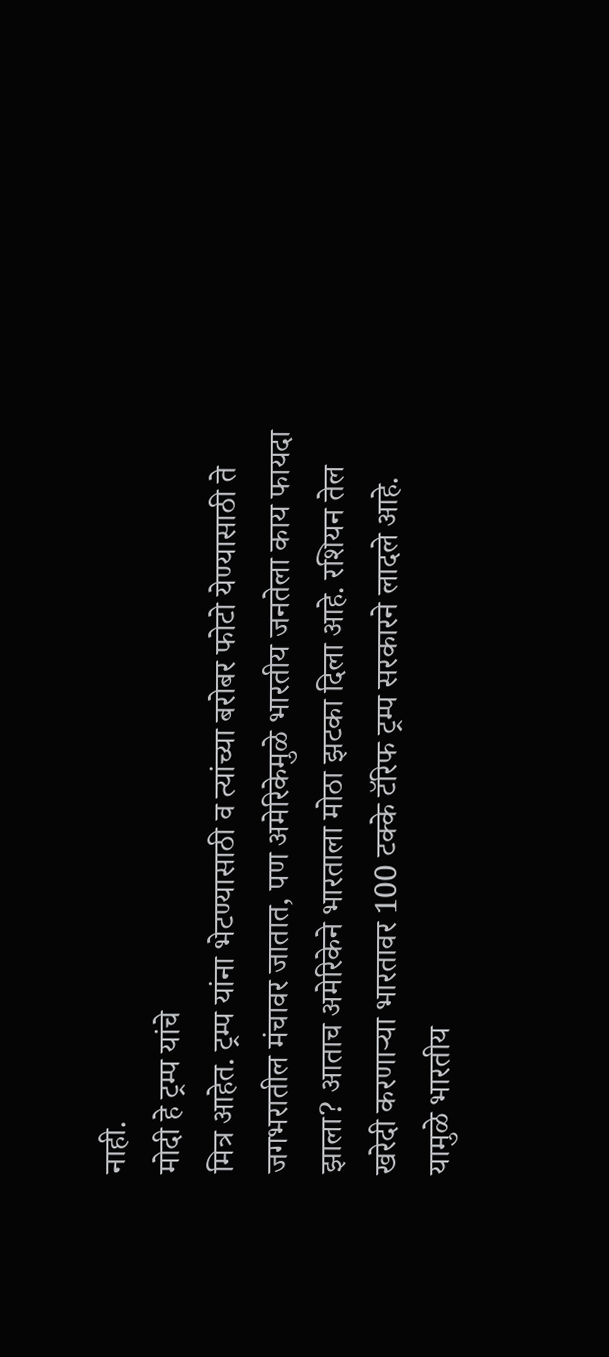नाही.
मोदी हे ट्रम्प यांचे
मित्र आहेत. ट्रम्प यांना भेटण्यासाठी व त्यांच्या बरोबर फोटो येण्यासाठी ते जगभरातील मंचावर जातात, पण अमेरिकेमुळे भारतीय जनतेला काय फायदा झाला? आताच अमेरिकेने भारताला मोठा झटका दिला आहे. रशियन तेल खरेदी करणाऱ्या भारतावर 100 टक्के टॅरिफ ट्रम्प सरकारने लादले आहे. यामुळे भारतीय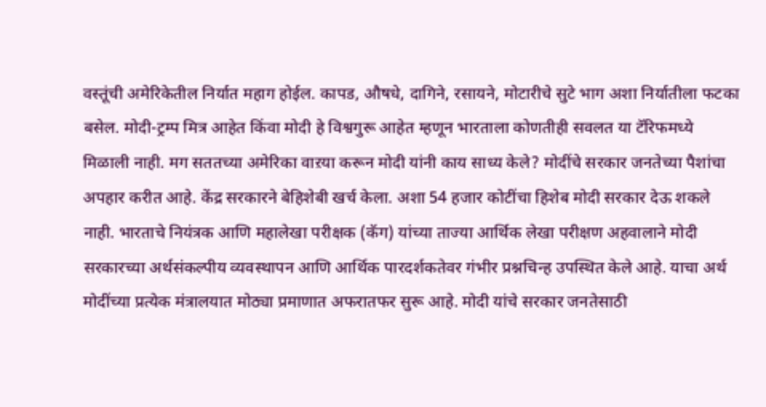वस्तूंची अमेरिकेतील निर्यात महाग होईल. कापड, औषधे, दागिने, रसायने, मोटारीचे सुटे भाग अशा निर्यातीला फटका बसेल. मोदी-ट्रम्प मित्र आहेत किंवा मोदी हे विश्वगुरू आहेत म्हणून भारताला कोणतीही सवलत या टॅरिफमध्ये मिळाली नाही. मग सततच्या अमेरिका वाऱया करून मोदी यांनी काय साध्य केले? मोदींचे सरकार जनतेच्या पैशांचा अपहार करीत आहे. केंद्र सरकारने बेहिशेबी खर्च केला. अशा 54 हजार कोटींचा हिशेब मोदी सरकार देऊ शकले नाही. भारताचे नियंत्रक आणि महालेखा परीक्षक (कॅग) यांच्या ताज्या आर्थिक लेखा परीक्षण अहवालाने मोदी सरकारच्या अर्थसंकल्पीय व्यवस्थापन आणि आर्थिक पारदर्शकतेवर गंभीर प्रश्नचिन्ह उपस्थित केले आहे. याचा अर्थ मोदींच्या प्रत्येक मंत्रालयात मोठ्या प्रमाणात अफरातफर सुरू आहे. मोदी यांचे सरकार जनतेसाठी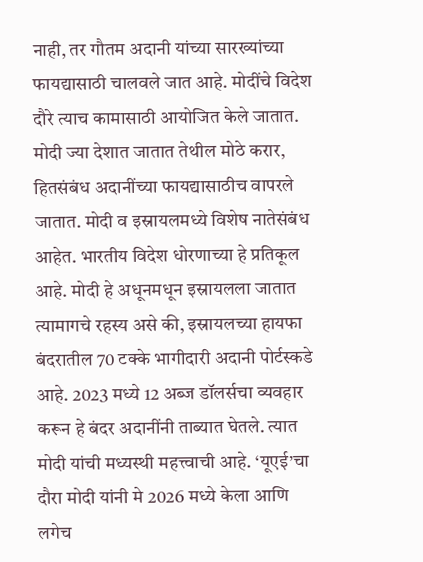नाही, तर गौतम अदानी यांच्या सारख्यांच्या फायद्यासाठी चालवले जात आहे. मोदींचे विदेश दौरे त्याच कामासाठी आयोजित केले जातात. मोदी ज्या देशात जातात तेथील मोठे करार, हितसंबंध अदानींच्या फायद्यासाठीच वापरले जातात. मोदी व इस्रायलमध्ये विशेष नातेसंबंध आहेत. भारतीय विदेश धोरणाच्या हे प्रतिकूल आहे. मोदी हे अधूनमधून इस्रायलला जातात त्यामागचे रहस्य असे की, इस्रायलच्या हायफा बंदरातील 70 टक्के भागीदारी अदानी पोर्टस्कडे आहे. 2023 मध्ये 12 अब्ज डॉलर्सचा व्यवहार करून हे बंदर अदानींनी ताब्यात घेतले. त्यात मोदी यांची मध्यस्थी महत्त्वाची आहे. ‘यूएई’चा दौरा मोदी यांनी मे 2026 मध्ये केला आणि लगेच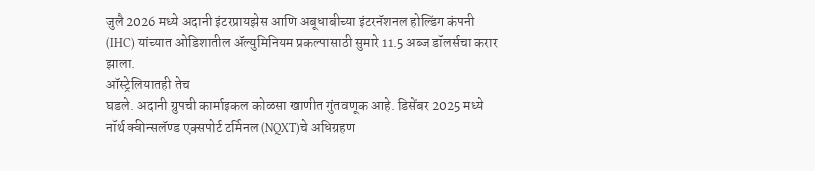जुलै 2026 मध्ये अदानी इंटरप्रायझेस आणि अबूधाबीच्या इंटरनॅशनल होल्डिंग कंपनी (IHC) यांच्यात ओडिशातील ॲल्युमिनियम प्रकल्पासाठी सुमारे 11.5 अब्ज डॉलर्सचा करार झाला.
ऑस्ट्रेलियातही तेच
घडले. अदानी ग्रुपची कार्माइकल कोळसा खाणीत गुंतवणूक आहे. डिसेंबर 2025 मध्ये नॉर्थ क्वीन्सलॅण्ड एक्सपोर्ट टर्मिनल (NQXT)चे अधिग्रहण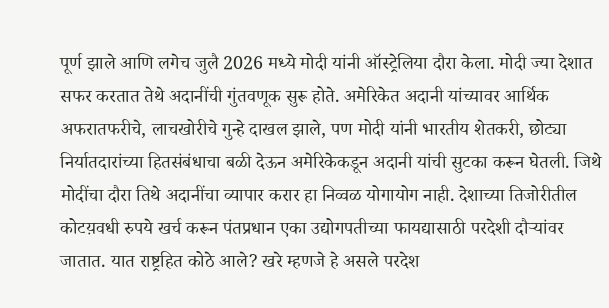पूर्ण झाले आणि लगेच जुलै 2026 मध्ये मोदी यांनी ऑस्ट्रेलिया दौरा केला. मोदी ज्या देशात सफर करतात तेथे अदानींची गुंतवणूक सुरू होते. अमेरिकेत अदानी यांच्यावर आर्थिक अफरातफरीचे, लाचखोरीचे गुन्हे दाखल झाले, पण मोदी यांनी भारतीय शेतकरी, छोट्या निर्यातदारांच्या हितसंबंधाचा बळी देऊन अमेरिकेकडून अदानी यांची सुटका करून घेतली. जिथे मोदींचा दौरा तिथे अदानींचा व्यापार करार हा निव्वळ योगायोग नाही. देशाच्या तिजोरीतील कोटय़वधी रुपये खर्च करून पंतप्रधान एका उद्योगपतीच्या फायद्यासाठी परदेशी दौऱ्यांवर जातात. यात राष्ट्रहित कोठे आले? खरे म्हणजे हे असले परदेश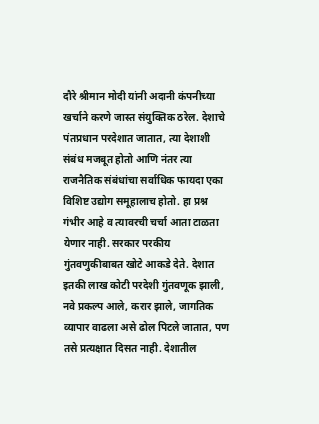दौरे श्रीमान मोदी यांनी अदानी कंपनीच्या खर्चाने करणे जास्त संयुक्तिक ठरेल. देशाचे पंतप्रधान परदेशात जातात, त्या देशाशी संबंध मजबूत होतो आणि नंतर त्या राजनैतिक संबंधांचा सर्वाधिक फायदा एका विशिष्ट उद्योग समूहालाच होतो. हा प्रश्न गंभीर आहे व त्यावरची चर्चा आता टाळता येणार नाही. सरकार परकीय गुंतवणुकीबाबत खोटे आकडे देते. देशात इतकी लाख कोटी परदेशी गुंतवणूक झाली, नवे प्रकल्प आले, करार झाले, जागतिक व्यापार वाढला असे ढोल पिटले जातात, पण तसे प्रत्यक्षात दिसत नाही. देशातील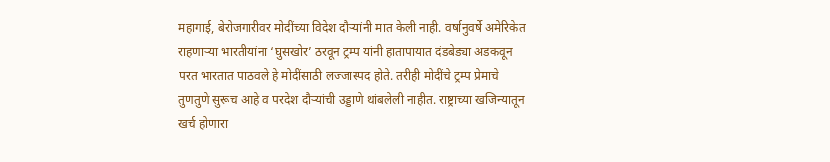महागाई, बेरोजगारीवर मोदींच्या विदेश दौऱ्यांनी मात केली नाही. वर्षानुवर्षे अमेरिकेत राहणाऱ्या भारतीयांना ‘घुसखोर’ ठरवून ट्रम्प यांनी हातापायात दंडबेड्या अडकवून परत भारतात पाठवले हे मोदींसाठी लज्जास्पद होते. तरीही मोदींचे ट्रम्प प्रेमाचे तुणतुणे सुरूच आहे व परदेश दौऱ्यांची उड्डाणे थांबलेली नाहीत. राष्ट्राच्या खजिन्यातून खर्च होणारा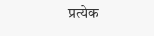प्रत्येक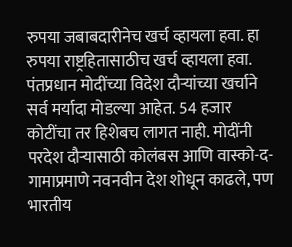रुपया जबाबदारीनेच खर्च व्हायला हवा. हा रुपया राष्ट्रहितासाठीच खर्च व्हायला हवा. पंतप्रधान मोदींच्या विदेश दौऱ्यांच्या खर्चाने सर्व मर्यादा मोडल्या आहेत. 54 हजार कोटींचा तर हिशेबच लागत नाही. मोदींनी परदेश दौऱ्यासाठी कोलंबस आणि वास्को-द-गामाप्रमाणे नवनवीन देश शोधून काढले, पण भारतीय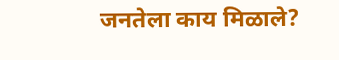जनतेला काय मिळाले?